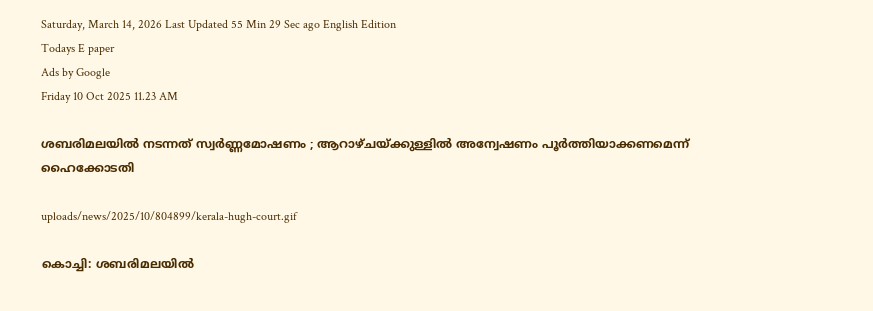Saturday, March 14, 2026 Last Updated 55 Min 29 Sec ago English Edition
Todays E paper
Ads by Google
Friday 10 Oct 2025 11.23 AM

ശബരിമലയില്‍ നടന്നത് സ്വര്‍ണ്ണമോഷണം ; ആറാഴ്ചയ്ക്കുള്ളില്‍ അന്വേഷണം പൂര്‍ത്തിയാക്കണമെന്ന് ഹൈക്കോടതി

uploads/news/2025/10/804899/kerala-hugh-court.gif

കൊച്ചി: ശബരിമലയില്‍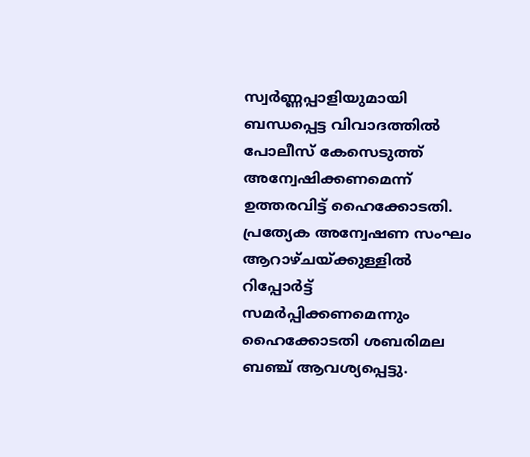സ്വര്‍ണ്ണപ്പാളിയുമായി ബന്ധപ്പെട്ട വിവാദത്തില്‍ പോലീസ് കേസെടുത്ത് അന്വേഷിക്കണമെന്ന് ഉത്തരവിട്ട് ഹൈക്കോടതി. പ്രത്യേക അന്വേഷണ സംഘം ആറാഴ്ചയ്ക്കുള്ളില്‍ റിപ്പോര്‍ട്ട് സമര്‍പ്പിക്കണമെന്നും ഹൈക്കോടതി ശബരിമല ബഞ്ച് ആവശ്യപ്പെട്ടു.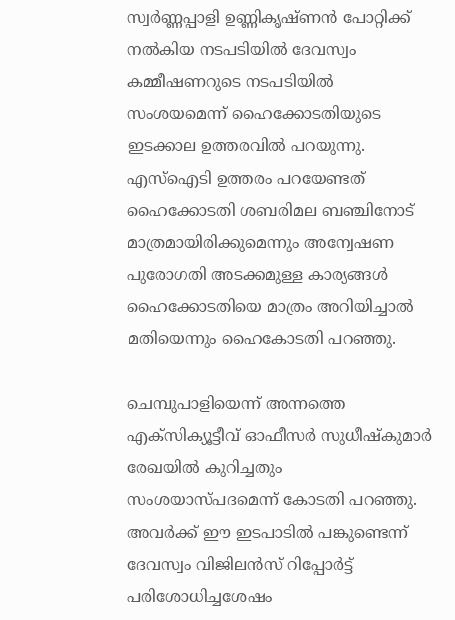സ്വര്‍ണ്ണപ്പാളി ഉണ്ണികൃഷ്ണന്‍ പോറ്റിക്ക് നല്‍കിയ നടപടിയില്‍ ദേവസ്വം കമ്മീഷണറുടെ നടപടിയില്‍ സംശയമെന്ന് ഹൈക്കോടതിയുടെ ഇടക്കാല ഉത്തരവില്‍ പറയുന്നു. എസ്‌ഐടി ഉത്തരം പറയേണ്ടത് ഹൈക്കോടതി ശബരിമല ബഞ്ചിനോട് മാത്രമായിരിക്കുമെന്നും അന്വേഷണ പുരോഗതി അടക്കമുള്ള കാര്യങ്ങള്‍ ഹൈക്കോടതിയെ മാത്രം അറിയിച്ചാല്‍ മതിയെന്നും ഹൈകോടതി പറഞ്ഞു.

ചെമ്പുപാളിയെന്ന് അന്നത്തെ എക്‌സിക്യൂട്ടീവ് ഓഫീസര്‍ സുധീഷ്‌കുമാര്‍ രേഖയില്‍ കുറിച്ചതും സംശയാസ്പദമെന്ന് കോടതി പറഞ്ഞു. അവര്‍ക്ക് ഈ ഇടപാടില്‍ പങ്കുണ്ടെന്ന് ദേവസ്വം വിജിലന്‍സ് റിപ്പോര്‍ട്ട് പരിശോധിച്ചശേഷം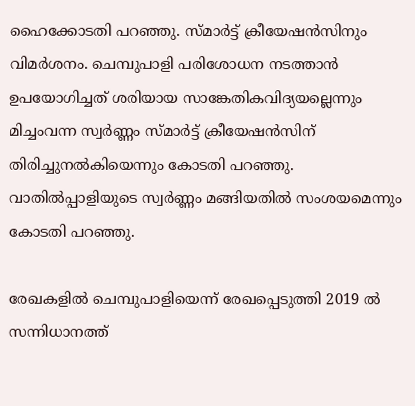ഹൈക്കോടതി പറഞ്ഞു. സ്മാര്‍ട്ട് ക്രീയേഷന്‍സിനും വിമര്‍ശനം. ചെമ്പുപാളി പരിശോധന നടത്താന്‍ ഉപയോഗിച്ചത് ശരിയായ സാങ്കേതികവിദ്യയല്ലെന്നും മിച്ചംവന്ന സ്വര്‍ണ്ണം സ്മാര്‍ട്ട് ക്രീയേഷന്‍സിന് തിരിച്ചുനല്‍കിയെന്നും കോടതി പറഞ്ഞു. വാതില്‍പ്പാളിയുടെ സ്വര്‍ണ്ണം മങ്ങിയതില്‍ സംശയമെന്നും കോടതി പറഞ്ഞു.

രേഖകളില്‍ ചെമ്പുപാളിയെന്ന് രേഖപ്പെടുത്തി 2019 ല്‍ സന്നിധാനത്ത്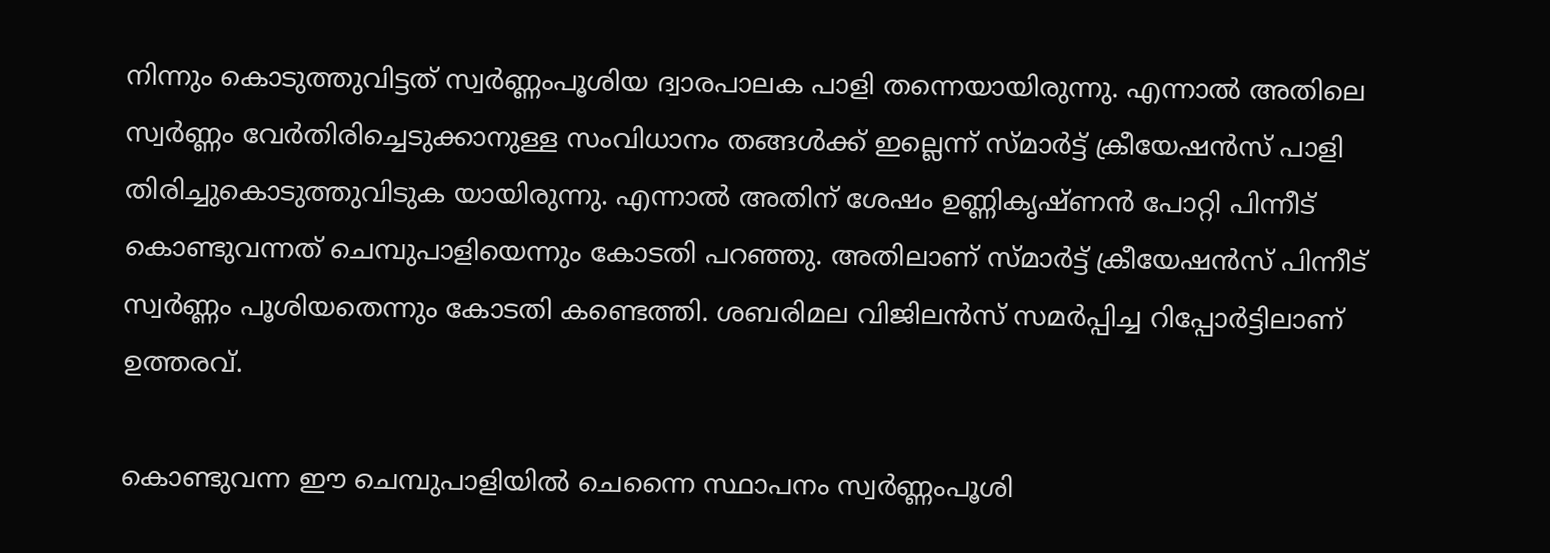നിന്നും കൊടുത്തുവിട്ടത് സ്വര്‍ണ്ണംപൂശിയ ദ്വാരപാലക പാളി തന്നെയായിരുന്നു. എന്നാല്‍ അതിലെ സ്വര്‍ണ്ണം വേര്‍തിരിച്ചെടുക്കാനുള്ള സംവിധാനം തങ്ങള്‍ക്ക് ഇല്ലെന്ന് സ്മാര്‍ട്ട് ക്രീയേഷന്‍സ് പാളി തിരിച്ചുകൊടുത്തുവിടുക യായിരുന്നു. എന്നാല്‍ അതിന് ശേഷം ഉണ്ണികൃഷ്ണന്‍ പോറ്റി പിന്നീട് കൊണ്ടുവന്നത് ചെമ്പുപാളിയെന്നും കോടതി പറഞ്ഞു. അതിലാണ് സ്മാര്‍ട്ട് ക്രീയേഷന്‍സ് പിന്നീട് സ്വര്‍ണ്ണം പൂശിയതെന്നും കോടതി കണ്ടെത്തി. ശബരിമല വിജിലന്‍സ് സമര്‍പ്പിച്ച റിപ്പോര്‍ട്ടിലാണ് ഉത്തരവ്.

കൊണ്ടുവന്ന ഈ ചെമ്പുപാളിയില്‍ ചെന്നൈ സ്ഥാപനം സ്വര്‍ണ്ണംപൂശി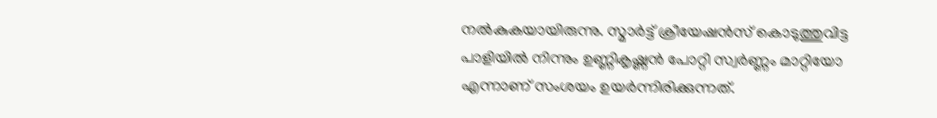നല്‍കുകയായിരുന്നു. സ്മാര്‍ട്ട് ക്രീയേഷന്‍സ് കൊടുത്തുവിട്ട പാളിയില്‍ നിന്നും ഉണ്ണികൃഷ്ണന്‍ പോറ്റി സ്വര്‍ണ്ണം മാറ്റിയോ എന്നാണ് സംശയം ഉയര്‍ന്നിരിക്കുന്നത്.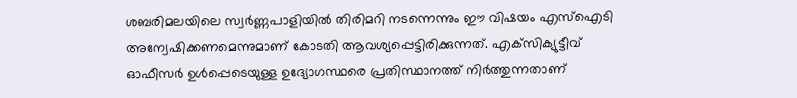ശബരിമലയിലെ സ്വര്‍ണ്ണപാളിയില്‍ തിരിമറി നടന്നെന്നും ഈ വിഷയം എസ്‌ഐടി അന്വേഷിക്കണമെന്നുമാണ് കോടതി ആവശ്യപ്പെട്ടിരിക്കുന്നത്. എക്‌സിക്യുട്ടീവ് ഓഫീസര്‍ ഉള്‍പ്പെടെയുള്ള ഉദ്യോഗസ്ഥരെ പ്രതിസ്ഥാനത്ത് നിര്‍ത്തുന്നതാണ്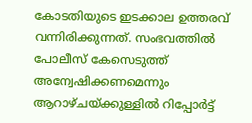കോടതിയുടെ ഇടക്കാല ഉത്തരവ് വന്നിരിക്കുന്നത്. സംഭവത്തില്‍ പോലീസ് കേസെടുത്ത് അന്വേഷിക്കണമെന്നും ആറാഴ്ചയ്ക്കുള്ളില്‍ റിപ്പോര്‍ട്ട്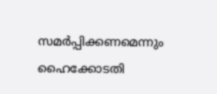സമര്‍പ്പിക്കണമെന്നും ഹൈക്കോടതി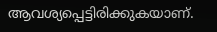ആവശ്യപ്പെട്ടിരിക്കുകയാണ്.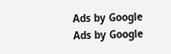Ads by Google
Ads by Google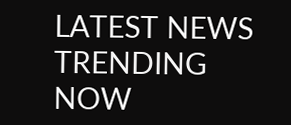LATEST NEWS
TRENDING NOW